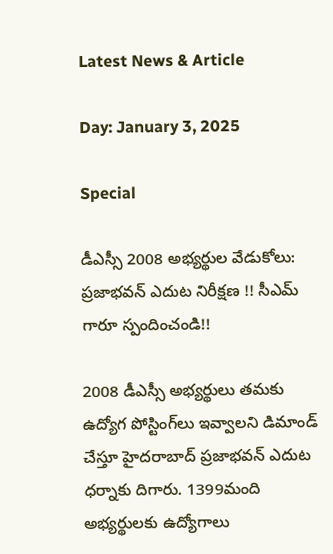Latest News & Article

Day: January 3, 2025

Special

డీఎస్సీ 2008 అభ్యర్థుల వేడుకోలు: ప్రజాభవన్ ఎదుట నిరీక్షణ !! సీఎమ్ గారూ స్పందించండి!!

2008 డీఎస్సీ అభ్యర్థులు తమకు ఉద్యోగ పోస్టింగ్‌లు ఇవ్వాలని డిమాండ్ చేస్తూ హైదరాబాద్ ప్రజాభవన్ ఎదుట ధర్నాకు దిగారు. 1399మంది అభ్యర్థులకు ఉద్యోగాలు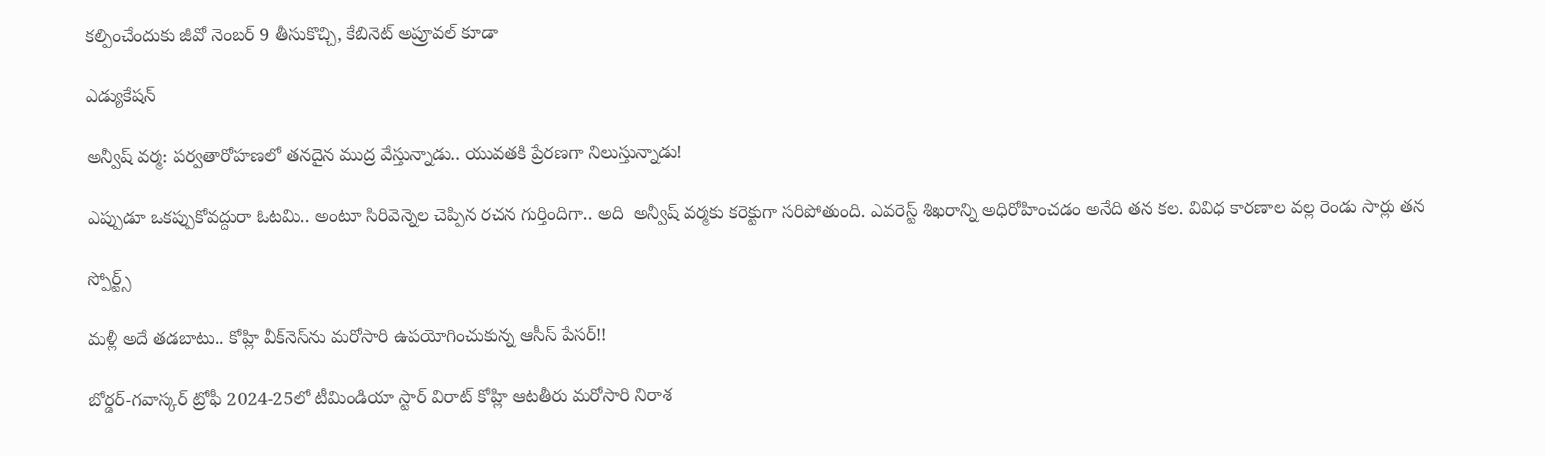కల్పించేందుకు జీవో నెంబర్ 9 తీసుకొచ్చి, కేబినెట్ అప్రూవల్ కూడా

ఎడ్యుకేషన్

అన్వీష్ వర్మ: పర్వతారోహణలో తనదైన ముద్ర వేస్తున్నాడు.. యువతకి ప్రేరణగా నిలుస్తున్నాడు!

ఎప్పుడూ ఒకప్పుకోవద్దురా ఓటమి.. అంటూ సిరివెన్నెల చెప్పిన రచన గుర్తిందిగా.. అది  అన్వీష్ వర్మకు కరెక్టుగా సరిపోతుంది. ఎవరెస్ట్ శిఖరాన్ని అధిరోహించడం అనేది తన కల. వివిధ కారణాల వల్ల రెండు సార్లు తన

స్పోర్ట్స్

మళ్లీ అదే తడబాటు.. కోహ్లి వీక్‌నెస్‌ను మరోసారి ఉపయోగించుకున్న ఆసీస్ పేసర్!!

బోర్డర్-గవాస్కర్ ట్రోఫీ 2024-25లో టీమిండియా స్టార్‌ విరాట్ కోహ్లి ఆటతీరు మరోసారి నిరాశ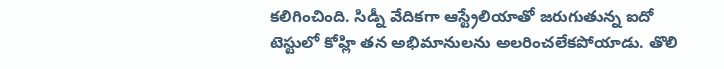కలిగించింది. సిడ్నీ వేదికగా ఆస్ట్రేలియాతో జరుగుతున్న ఐదో టెస్టులో కోహ్లి తన అభిమానులను అలరించలేకపోయాడు. తొలి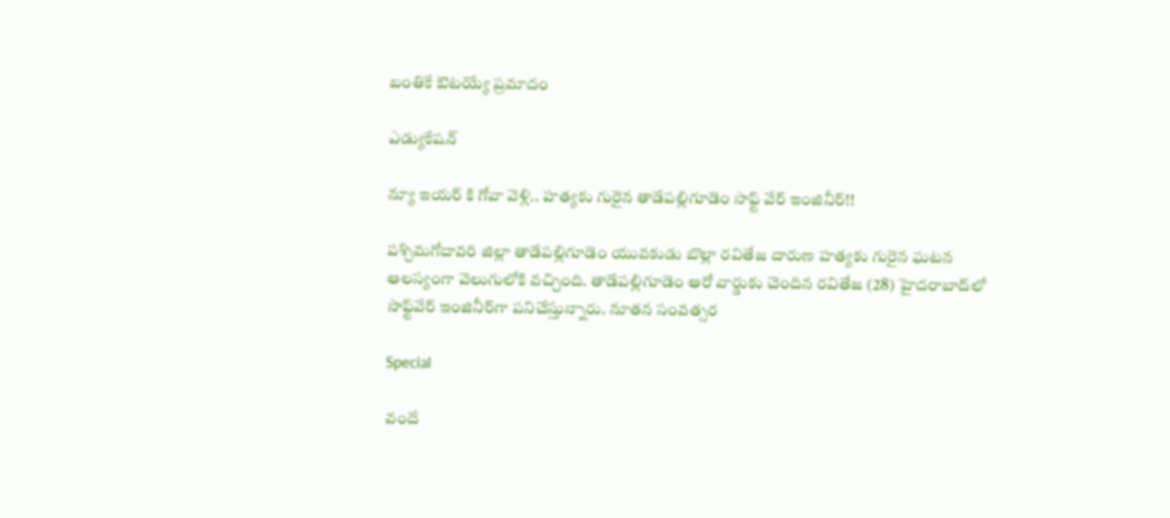బంతికే ఔటయ్యే ప్రమాదం

ఎడ్యుకేషన్

న్యూ ఇయర్ కి గోవా వెళ్లి.. హత్యకు గురైన తాడేపల్లిగూడెం సాఫ్ట్ వేర్ ఇంజినీర్!!

పశ్చిమగోదావరి జిల్లా తాడేపల్లిగూడెం యువకుడు బొల్లా రవితేజ దారుణ హత్యకు గురైన ఘటన ఆలస్యంగా వెలుగులోకి వచ్చింది. తాడేపల్లిగూడెం ఆరో వార్డుకు చెందిన రవితేజ (28) హైదరాబాద్‌లో సాఫ్ట్‌వేర్ ఇంజినీర్‌గా పనిచేస్తున్నారు. నూతన సంవత్సర

Special

వందే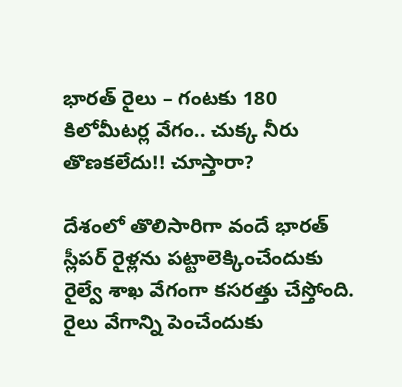భారత్‌ రైలు – గంటకు 180 కిలోమీటర్ల వేగం.. చుక్క నీరు తొణకలేదు!! చూస్తారా?

దేశంలో తొలిసారిగా వందే భారత్‌ స్లీపర్‌ రైళ్లను పట్టాలెక్కించేందుకు రైల్వే శాఖ వేగంగా కసరత్తు చేస్తోంది. రైలు వేగాన్ని పెంచేందుకు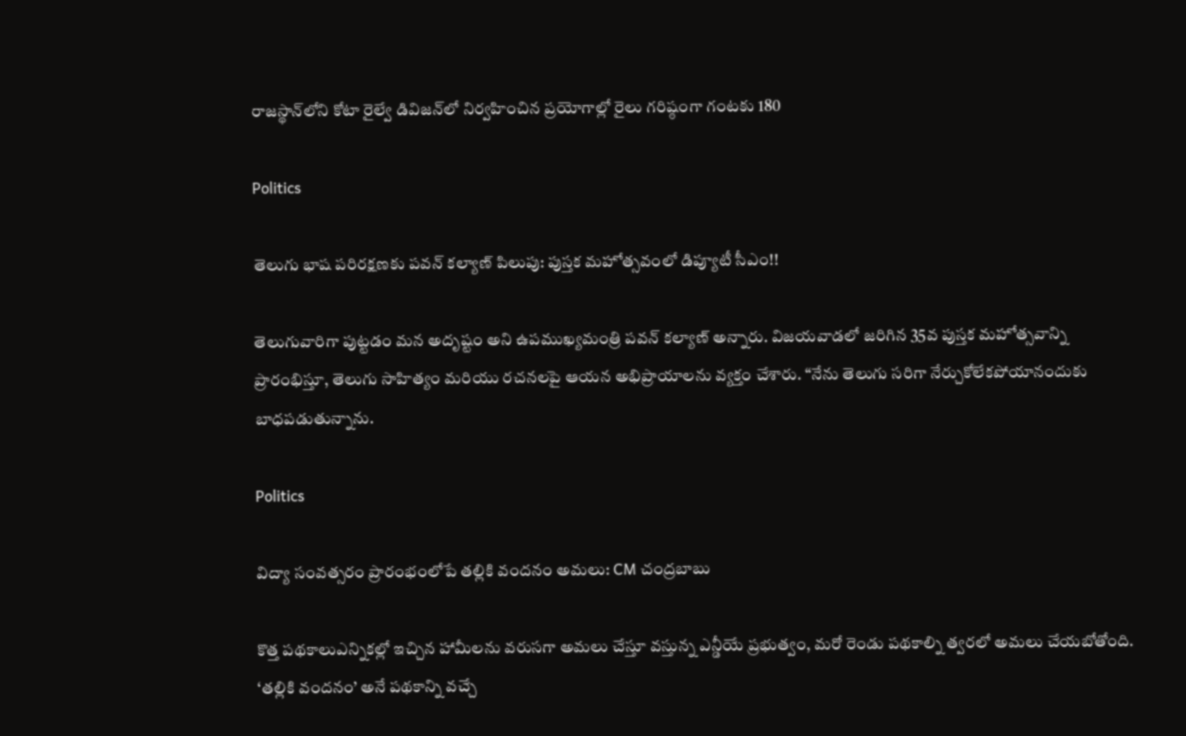రాజస్థాన్‌లోని కోటా రైల్వే డివిజన్‌లో నిర్వహించిన ప్రయోగాల్లో రైలు గరిష్ఠంగా గంటకు 180

Politics

తెలుగు భాష పరిరక్షణకు పవన్ కల్యాణ్ పిలుపు: పుస్తక మహోత్సవంలో డిప్యూటీ సీఎం!!

తెలుగువారిగా పుట్టడం మన అదృష్టం అని ఉపముఖ్యమంత్రి పవన్ కల్యాణ్ అన్నారు. విజయవాడలో జరిగిన 35వ పుస్తక మహోత్సవాన్ని ప్రారంభిస్తూ, తెలుగు సాహిత్యం మరియు రచనలపై ఆయన అభిప్రాయాలను వ్యక్తం చేశారు. “నేను తెలుగు సరిగా నేర్చుకోలేకపోయానందుకు బాధపడుతున్నాను.

Politics

విద్యా సంవత్సరం ప్రారంభంలోపే తల్లికి వందనం అమలు: CM చంద్రబాబు

కొత్త పథకాలుఎన్నికల్లో ఇచ్చిన హామీలను వరుసగా అమలు చేస్తూ వస్తున్న ఎన్డీయే ప్రభుత్వం, మరో రెండు పథకాల్ని త్వరలో అమలు చేయబోతోంది. ‘తల్లికి వందనం’ అనే పథకాన్ని వచ్చే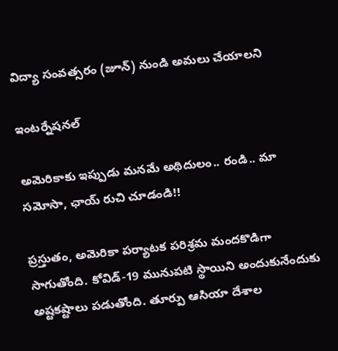విద్యా సంవత్సరం (జూన్) నుండి అమలు చేయాలని

ఇంటర్నేషనల్

అమెరికాకు ఇప్పుడు మనమే అథిదులం.. రండి.. మా సమోసా, ఛాయ్ రుచి చూడండి!!

ప్రస్తుతం, అమెరికా పర్యాటక పరిశ్రమ మందకొడిగా సాగుతోంది. కోవిడ్‌-19 మునుపటి స్థాయిని అందుకునేందుకు అష్టకష్టాలు పడుతోంది. తూర్పు ఆసియా దేశాల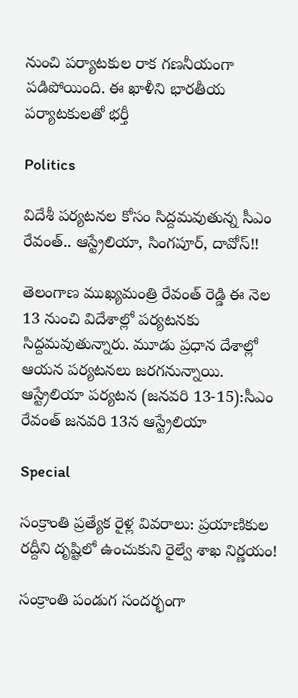నుంచి పర్యాటకుల రాక గణనీయంగా పడిపోయింది. ఈ ఖాళీని భారతీయ పర్యాటకులతో భర్తీ

Politics

విదేశీ పర్యటనల కోసం సిద్దమవుతున్న సీఎం రేవంత్‌.. ఆస్ట్రేలియా, సింగపూర్‌, దావోస్‌!!

తెలంగాణ ముఖ్యమంత్రి రేవంత్‌ రెడ్డి ఈ నెల 13 నుంచి విదేశాల్లో పర్యటనకు సిద్దమవుతున్నారు. మూడు ప్రధాన దేశాల్లో ఆయన పర్యటనలు జరగనున్నాయి. ఆస్ట్రేలియా పర్యటన (జనవరి 13-15):సీఎం రేవంత్‌ జనవరి 13న ఆస్ట్రేలియా

Special

సంక్రాంతి ప్రత్యేక రైళ్ల వివరాలు: ప్రయాణికుల రద్దీని దృష్టిలో ఉంచుకుని రైల్వే శాఖ నిర్ణయం!

సంక్రాంతి పండుగ సందర్భంగా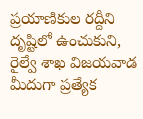ప్రయాణికుల రద్దీని దృష్టిలో ఉంచుకుని, రైల్వే శాఖ విజయవాడ మీదుగా ప్రత్యేక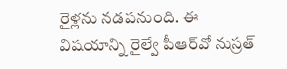రైళ్లను నడపనుంది. ఈ విషయాన్ని రైల్వే పీఆర్‌వో నుస్రత్‌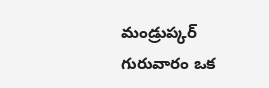మండ్రుప్కర్‌ గురువారం ఒక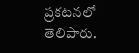ప్రకటనలో తెలిపారు.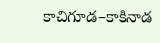కాచిగూడ–కాకినాడ